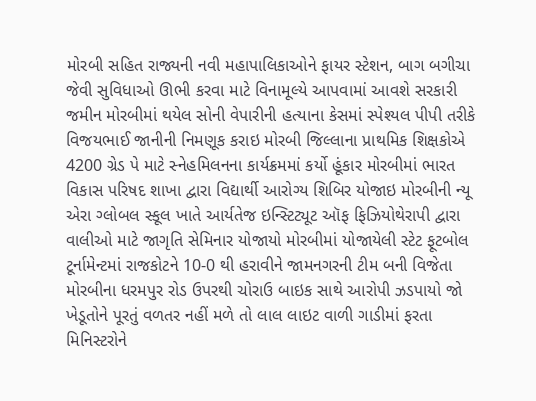મોરબી સહિત રાજ્યની નવી મહાપાલિકાઓને ફાયર સ્ટેશન, બાગ બગીચા જેવી સુવિધાઓ ઊભી કરવા માટે વિનામૂલ્યે આપવામાં આવશે સરકારી જમીન મોરબીમાં થયેલ સોની વેપારીની હત્યાના કેસમાં સ્પેશ્યલ પીપી તરીકે વિજયભાઈ જાનીની નિમણૂક કરાઇ મોરબી જિલ્લાના પ્રાથમિક શિક્ષકોએ 4200 ગ્રેડ પે માટે સ્નેહમિલનના કાર્યક્રમમાં કર્યો હૂંકાર મોરબીમાં ભારત વિકાસ પરિષદ શાખા દ્વારા વિદ્યાર્થી આરોગ્ય શિબિર યોજાઇ મોરબીની ન્યૂ એરા ગ્લોબલ સ્કૂલ ખાતે આર્યતેજ ઇન્સ્ટિટ્યૂટ ઑફ ફિઝિયોથેરાપી દ્વારા વાલીઓ માટે જાગૃતિ સેમિનાર યોજાયો મોરબીમાં યોજાયેલી સ્ટેટ ફૂટબોલ ટૂર્નામેન્ટમાં રાજકોટને 10-0 થી હરાવીને જામનગરની ટીમ બની વિજેતા મોરબીના ધરમપુર રોડ ઉપરથી ચોરાઉ બાઇક સાથે આરોપી ઝડપાયો જો ખેડૂતોને પૂરતું વળતર નહીં મળે તો લાલ લાઇટ વાળી ગાડીમાં ફરતા મિનિસ્ટરોને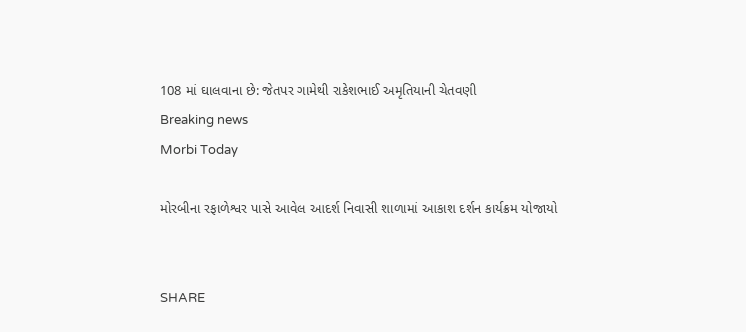108 માં ઘાલવાના છે: જેતપર ગામેથી રાકેશભાઈ અમૃતિયાની ચેતવણી
Breaking news
Morbi Today

મોરબીના રફાળેશ્વર પાસે આવેલ આદર્શ નિવાસી શાળામાં આકાશ દર્શન કાર્યક્રમ યોજાયો


SHARE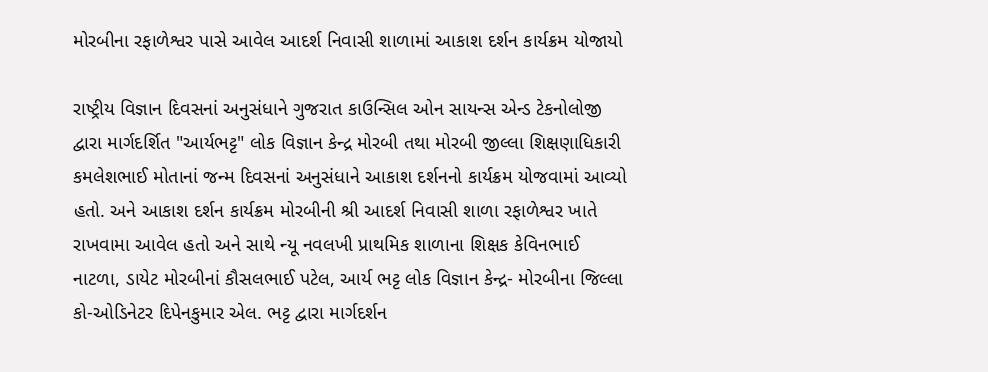મોરબીના રફાળેશ્વર પાસે આવેલ આદર્શ નિવાસી શાળામાં આકાશ દર્શન કાર્યક્રમ યોજાયો

રાષ્ટ્રીય વિજ્ઞાન દિવસનાં અનુસંધાને ગુજરાત કાઉન્સિલ ઓન સાયન્સ એન્ડ ટેકનોલોજી દ્વારા માર્ગદર્શિત "આર્યભટ્ટ" લોક વિજ્ઞાન કેન્દ્ર મોરબી તથા મોરબી જીલ્લા શિક્ષણાધિકારી કમલેશભાઈ મોતાનાં જન્મ દિવસનાં અનુસંધાને આકાશ દર્શનનો કાર્યક્રમ યોજવામાં આવ્યો હતો. અને આકાશ દર્શન કાર્યક્રમ મોરબીની શ્રી આદર્શ નિવાસી શાળા રફાળેશ્વર ખાતે રાખવામા આવેલ હતો અને સાથે ન્યૂ નવલખી પ્રાથમિક શાળાના શિક્ષક કેવિનભાઈ નાટળા, ડાયેટ મોરબીનાં કૌસલભાઈ પટેલ, આર્ય ભટ્ટ લોક વિજ્ઞાન કેન્દ્ર- મોરબીના જિલ્લા કો-ઓડિનેટર દિપેનકુમાર એલ. ભટ્ટ દ્વારા માર્ગદર્શન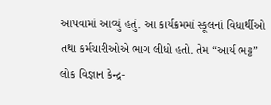આપવામાં આવ્યું હતું. આ કાર્યક્રમમાં સ્કૂલનાં વિધાર્થીઓ તથા કર્મચારીઓએ ભાગ લીધો હતો. તેમ “આર્ય ભટ્ટ” લોક વિજ્ઞાન કેન્દ્ર-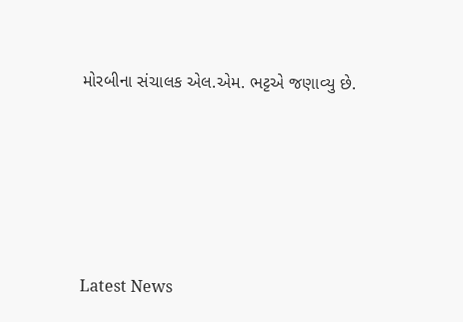મોરબીના સંચાલક એલ.એમ. ભટ્ટએ જણાવ્યુ છે.






Latest News